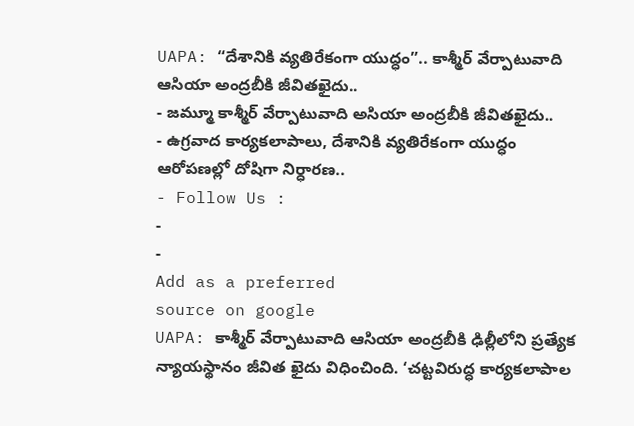UAPA: “దేశానికి వ్యతిరేకంగా యుద్ధం”.. కాశ్మీర్ వేర్పాటువాది ఆసియా అంద్రబీకి జీవితఖైదు..
- జమ్మూ కాశ్మీర్ వేర్పాటువాది అసియా అంద్రబీకి జీవితఖైదు..
- ఉగ్రవాద కార్యకలాపాలు, దేశానికి వ్యతిరేకంగా యుద్ధం ఆరోపణల్లో దోషిగా నిర్ధారణ..
- Follow Us :
-
-
Add as a preferred
source on google
UAPA: కాశ్మీర్ వేర్పాటువాది ఆసియా అంద్రబీకి ఢిల్లీలోని ప్రత్యేక న్యాయస్థానం జీవిత ఖైదు విధించింది. ‘చట్టవిరుద్ధ కార్యకలాపాల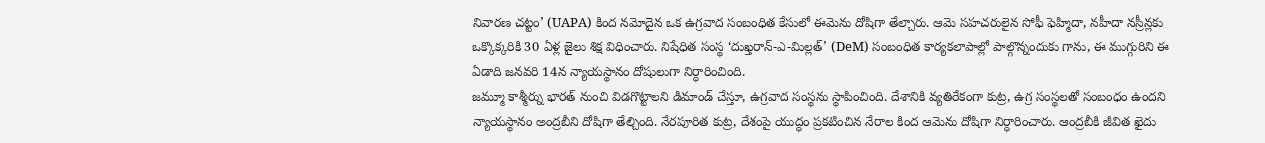నివారణ చట్టం’ (UAPA) కింద నమోదైన ఒక ఉగ్రవాద సంబంధిత కేసులో ఈమెను దోషిగా తేల్చారు. ఆమె సహచరులైన సోఫీ ఫెహ్మిదా, నహీదా నస్రీన్లకు ఒక్కొక్కరికి 30 ఏళ్ల జైలు శిక్ష విధించారు. నిషేధిత సంస్థ ‘దుఖ్తరాన్-ఎ-మిల్లత్’ (DeM) సంబంధిత కార్యకలాపాల్లో పాల్గొన్నందుకు గాను, ఈ ముగ్గురిని ఈ ఏడాది జనవరి 14న న్యాయస్థానం దోషులుగా నిర్ధారించింది.
జమ్మూ కాశ్మీర్ను భారత్ నుంచి విడగొట్టాలని డిమాండ్ చేస్తూ, ఉగ్రవాద సంస్థను స్థాపించింది. దేశానికి వ్యతిరేకంగా కుట్ర, ఉగ్ర సంస్థలతో సంబంధం ఉందని న్యాయస్థానం అంద్రబీని దోషిగా తేల్చింది. నేరపూరిత కుట్ర, దేశంపై యుద్ధం ప్రకటించిన నేరాల కింద ఆమెను దోషిగా నిర్ధారించారు. ఆంద్రబీకి జీవిత ఖైదు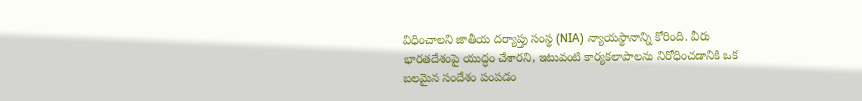విధించాలని జాతీయ దర్యాప్తు సంస్థ (NIA) న్యాయస్థానాన్ని కోరింది. వీరు భారతదేశంపై యుద్ధం చేశారని, ఇటువంటి కార్యకలాపాలను నిరోధించడానికి ఒక బలమైన సందేశం పంపడం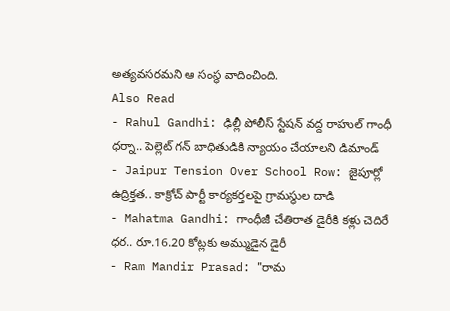అత్యవసరమని ఆ సంస్థ వాదించింది.
Also Read
- Rahul Gandhi: ఢిల్లీ పోలీస్ స్టేషన్ వద్ద రాహుల్ గాంధీ ధర్నా.. పెల్లెట్ గన్ బాధితుడికి న్యాయం చేయాలని డిమాండ్
- Jaipur Tension Over School Row: జైపూర్లో ఉద్రిక్తత.. కాక్రోచ్ పార్టీ కార్యకర్తలపై గ్రామస్థుల దాడి
- Mahatma Gandhi: గాంధీజీ చేతిరాత డైరీకి కళ్లు చెదిరే ధర.. రూ.16.20 కోట్లకు అమ్ముడైన డైరీ
- Ram Mandir Prasad: "రామ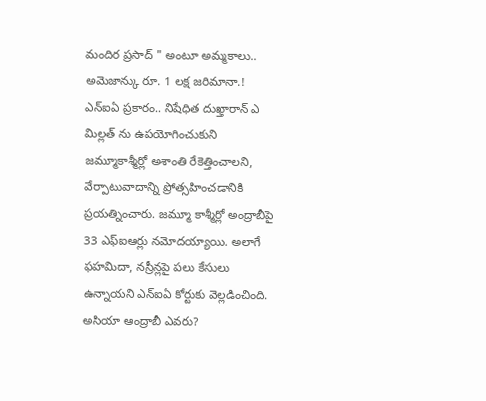మందిర ప్రసాద్ " అంటూ అమ్మకాలు.. అమెజాన్కు రూ. 1 లక్ష జరిమానా.!
ఎన్ఐఏ ప్రకారం.. నిషేధిత దుఖ్తారాన్ ఎ మిల్లత్ ను ఉపయోగించుకుని జమ్మూకాశ్మీర్లో అశాంతి రేకెత్తించాలని, వేర్పాటువాదాన్ని ప్రోత్సహించడానికి ప్రయత్నించారు. జమ్మూ కాశ్మీర్లో అంద్రాబీపై 33 ఎఫ్ఐఆర్లు నమోదయ్యాయి. అలాగే ఫహమిదా, నస్రీన్లపై పలు కేసులు ఉన్నాయని ఎన్ఐఏ కోర్టుకు వెల్లడించింది.
అసియా ఆంద్రాబీ ఎవరు?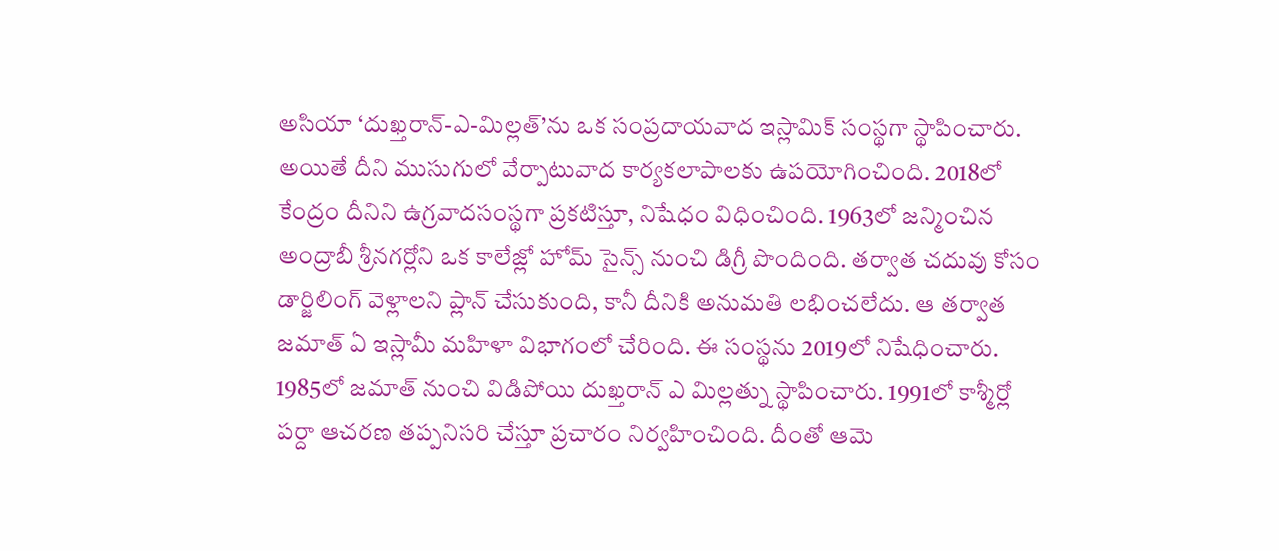అసియా ‘దుఖ్తరాన్-ఎ-మిల్లత్’ను ఒక సంప్రదాయవాద ఇస్లామిక్ సంస్థగా స్థాపించారు. అయితే దీని ముసుగులో వేర్పాటువాద కార్యకలాపాలకు ఉపయోగించింది. 2018లో కేంద్రం దీనిని ఉగ్రవాదసంస్థగా ప్రకటిస్తూ, నిషేధం విధించింది. 1963లో జన్మించిన అంద్రాబీ శ్రీనగర్లోని ఒక కాలేజ్లో హోమ్ సైన్స్ నుంచి డిగ్రీ పొందింది. తర్వాత చదువు కోసం డార్జిలింగ్ వెళ్లాలని ప్లాన్ చేసుకుంది, కానీ దీనికి అనుమతి లభించలేదు. ఆ తర్వాత జమాత్ ఏ ఇస్లామీ మహిళా విభాగంలో చేరింది. ఈ సంస్థను 2019లో నిషేధించారు.
1985లో జమాత్ నుంచి విడిపోయి దుఖ్తరాన్ ఎ మిల్లత్ను స్థాపించారు. 1991లో కాశ్మీర్లో పర్దా ఆచరణ తప్పనిసరి చేస్తూ ప్రచారం నిర్వహించింది. దీంతో ఆమె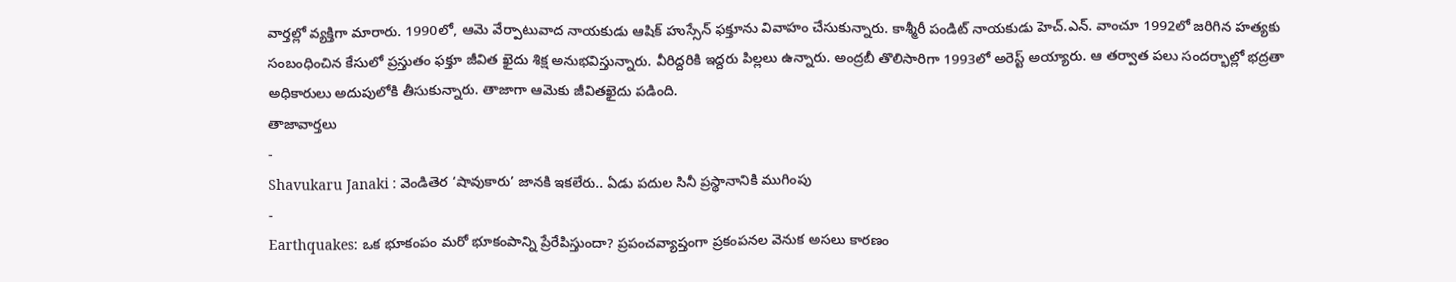వార్తల్లో వ్యక్తిగా మారారు. 1990లో, ఆమె వేర్పాటువాద నాయకుడు ఆషిక్ హుస్సేన్ ఫక్తూను వివాహం చేసుకున్నారు. కాశ్మీరీ పండిట్ నాయకుడు హెచ్.ఎన్. వాంచూ 1992లో జరిగిన హత్యకు సంబంధించిన కేసులో ప్రస్తుతం ఫక్తూ జీవిత ఖైదు శిక్ష అనుభవిస్తున్నారు. వీరిద్దరికి ఇద్దరు పిల్లలు ఉన్నారు. అంద్రబీ తొలిసారిగా 1993లో అరెస్ట్ అయ్యారు. ఆ తర్వాత పలు సందర్భాల్లో భద్రతా అధికారులు అదుపులోకి తీసుకున్నారు. తాజాగా ఆమెకు జీవితఖైదు పడింది.
తాజావార్తలు
-
Shavukaru Janaki : వెండితెర ‘షావుకారు’ జానకి ఇకలేరు.. ఏడు పదుల సినీ ప్రస్థానానికి ముగింపు
-
Earthquakes: ఒక భూకంపం మరో భూకంపాన్ని ప్రేరేపిస్తుందా? ప్రపంచవ్యాప్తంగా ప్రకంపనల వెనుక అసలు కారణం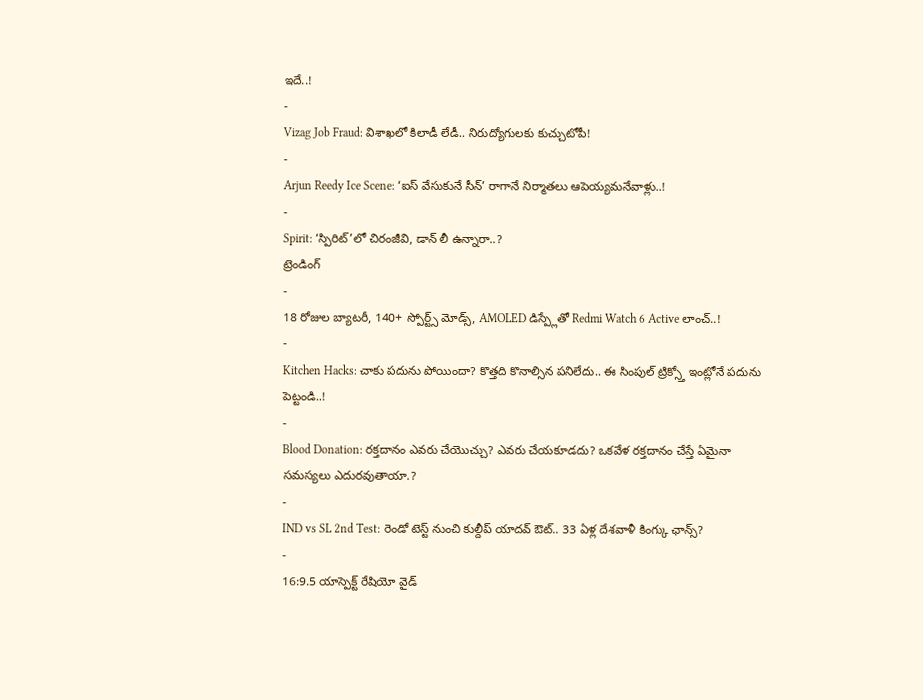ఇదే..!
-
Vizag Job Fraud: విశాఖలో కిలాడీ లేడీ.. నిరుద్యోగులకు కుచ్చుటోపీ!
-
Arjun Reedy Ice Scene: ‘ఐస్ వేసుకునే సీన్’ రాగానే నిర్మాతలు ఆపెయ్యమనేవాళ్లు..!
-
Spirit: ‘స్పిరిట్’లో చిరంజీవి, డాన్ లీ ఉన్నారా..?
ట్రెండింగ్
-
18 రోజుల బ్యాటరీ, 140+ స్పోర్ట్స్ మోడ్స్, AMOLED డిస్ప్లేతో Redmi Watch 6 Active లాంచ్..!
-
Kitchen Hacks: చాకు పదును పోయిందా? కొత్తది కొనాల్సిన పనిలేదు.. ఈ సింపుల్ ట్రిక్స్తో ఇంట్లోనే పదును పెట్టండి..!
-
Blood Donation: రక్తదానం ఎవరు చేయొచ్చు? ఎవరు చేయకూడదు? ఒకవేళ రక్తదానం చేస్తే ఏమైనా సమస్యలు ఎదురవుతాయా.?
-
IND vs SL 2nd Test: రెండో టెస్ట్ నుంచి కుల్దీప్ యాదవ్ ఔట్.. 33 ఏళ్ల దేశవాళీ కింగ్కు ఛాన్స్?
-
16:9.5 యాస్పెక్ట్ రేషియో వైడ్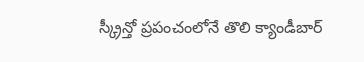స్క్రీన్తో ప్రపంచంలోనే తొలి క్యాండీబార్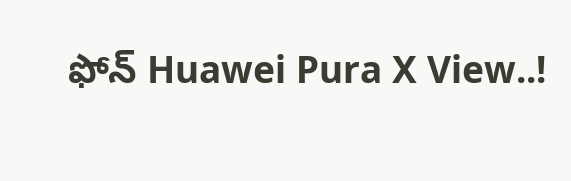ఫోన్ Huawei Pura X View..!